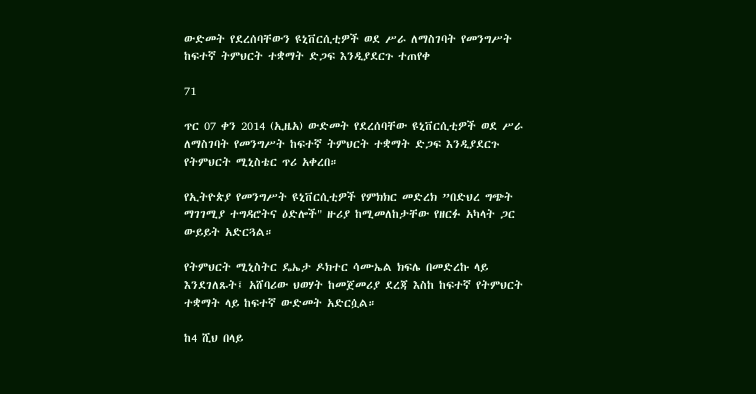ውድመት የደረሰባቸውን ዩኒቨርሲቲዎች ወደ ሥራ ለማስገባት የመንግሥት ከፍተኛ ትምህርት ተቋማት ድጋፍ እንዲያደርጉ ተጠየቀ

71

ጥር 07 ቀን 2014 (ኢዜአ) ውድመት የደረሰባቸው ዩኒቨርሲቲዎች ወደ ሥራ ለማስገባት የመንግሥት ከፍተኛ ትምህርት ተቋማት ድጋፍ እንዲያደርጉ የትምህርት ሚኒስቴር ጥሪ አቀረበ።

የኢትዮጵያ የመንግሥት ዩኒቨርሲቲዎች የምክክር መድረክ ”በድህረ ግጭት ማገገሚያ ተግዳሮትና ዕድሎች" ዙሪያ ከሚመለከታቸው የዘርፉ አካላት ጋር ውይይት አድርጓል።

የትምህርት ሚኒስትር ዴኤታ ዶክተር ሳሙኤል ክፍሌ በመድረኩ ላይ እንደገለጹት፤ አሸባሪው ህወሃት ከመጀመሪያ ደረጃ እስከ ከፍተኛ የትምህርት ተቋማት ላይ ከፍተኛ ውድመት አድርሷል።

ከ4 ሺህ በላይ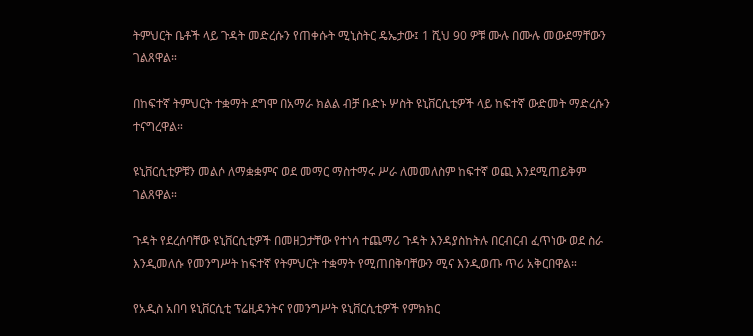ትምህርት ቤቶች ላይ ጉዳት መድረሱን የጠቀሱት ሚኒስትር ዴኤታው፤ 1 ሺህ 90 ዎቹ ሙሉ በሙሉ መውደማቸውን ገልጸዋል።

በከፍተኛ ትምህርት ተቋማት ደግሞ በአማራ ክልል ብቻ ቡድኑ ሦስት ዩኒቨርሲቲዎች ላይ ከፍተኛ ውድመት ማድረሱን ተናግረዋል።

ዩኒቨርሲቲዎቹን መልሶ ለማቋቋምና ወደ መማር ማስተማሩ ሥራ ለመመለስም ከፍተኛ ወጪ እንደሚጠይቅም ገልጸዋል።

ጉዳት የደረሰባቸው ዩኒቨርሲቲዎች በመዘጋታቸው የተነሳ ተጨማሪ ጉዳት እንዳያስከትሉ በርብርብ ፈጥነው ወደ ስራ እንዲመለሱ የመንግሥት ከፍተኛ የትምህርት ተቋማት የሚጠበቅባቸውን ሚና እንዲወጡ ጥሪ አቅርበዋል።

የአዲስ አበባ ዩኒቨርሲቲ ፕሬዚዳንትና የመንግሥት ዩኒቨርሲቲዎች የምክክር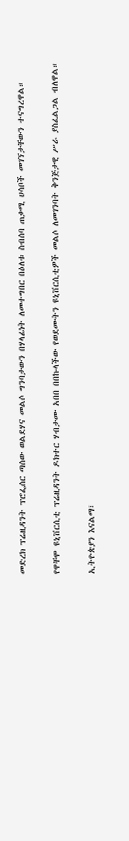መድረክ ፕሬዚዳንት ፕሮፌሰር ጣሰው ወልደሃና መልሶ ግንባታውን በሃላፊነት ለመተግበር በዕለቱ ስብሰባ ጠቃሚ ሀሳቦች መገኘታቸውን ተናግረዋል።

የዋቸሞ ዩኒቨርሲቲ ፕሬዚዳንት ዶክተር ሃብታሙ አበበ በበኩላችው የወደሙትን ዩኒቨርሲቲዎች መልሶ ለመገንባት ቅንጅታዊ ሥራ ያስፈልጋል ብለዋል።

ኢትዮጵያን እናልማ፣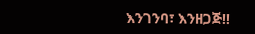እንገንባ፣ እንዘጋጅ‼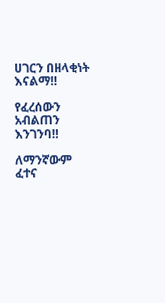ሀገርን በዘላቂነት እናልማ‼

የፈረሰውን አብልጠን እንገንባ‼

ለማንኛውም ፈተና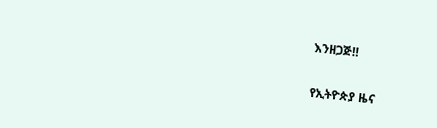እንዘጋጅ‼

የኢትዮጵያ ዜና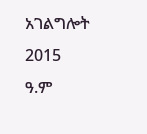አገልግሎት
2015
ዓ.ም